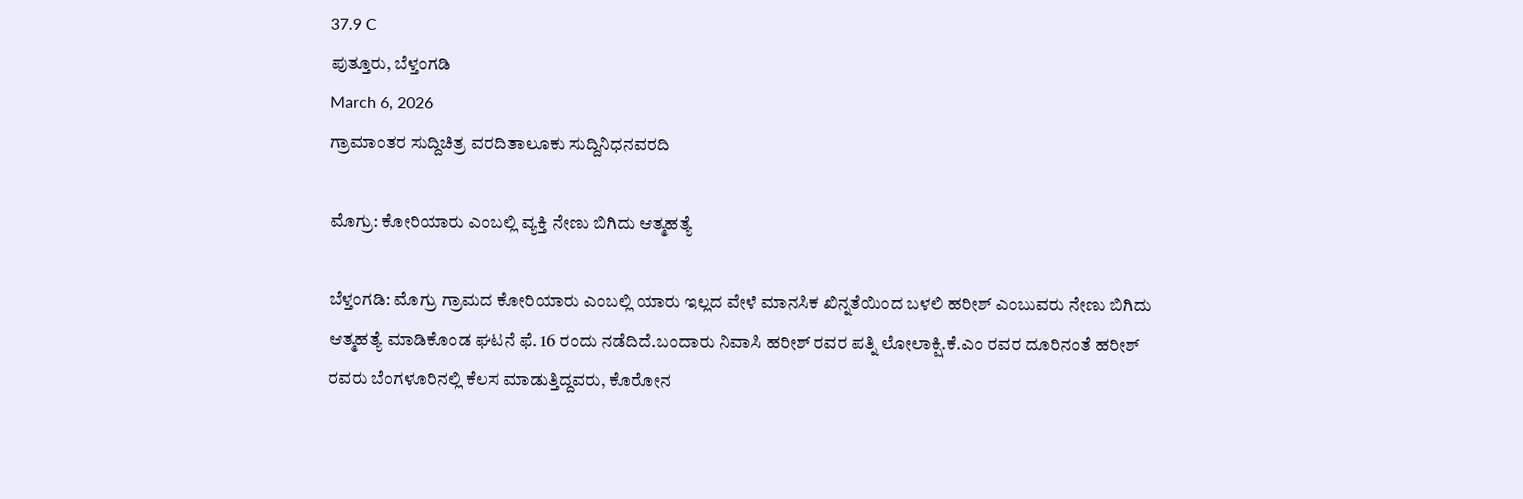37.9 C
ಪುತ್ತೂರು, ಬೆಳ್ತಂಗಡಿ
March 6, 2026
ಗ್ರಾಮಾಂತರ ಸುದ್ದಿಚಿತ್ರ ವರದಿತಾಲೂಕು ಸುದ್ದಿನಿಧನವರದಿ

ಮೊಗ್ರು: ಕೋರಿಯಾರು ಎಂಬಲ್ಲಿ ವ್ಯಕ್ತಿ ನೇಣು ಬಿಗಿದು ಆತ್ಮಹತ್ಯೆ

ಬೆಳ್ತಂಗಡಿ: ಮೊಗ್ರು ಗ್ರಾಮದ ಕೋರಿಯಾರು ಎಂಬಲ್ಲಿ ಯಾರು ಇಲ್ಲದ ವೇಳೆ ಮಾನಸಿಕ ಖಿನ್ನತೆಯಿಂದ ಬಳಲಿ ಹರೀಶ್ ಎಂಬುವರು ನೇಣು ಬಿಗಿದು ಆತ್ಮಹತ್ಯೆ ಮಾಡಿಕೊಂಡ ಘಟನೆ ಫೆ. 16 ರಂದು ನಡೆದಿದೆ.ಬಂದಾರು ನಿವಾಸಿ ಹರೀಶ್ ರವರ ಪತ್ನಿ ಲೋಲಾಕ್ಷಿ.ಕೆ.ಎಂ ರವರ ದೂರಿನಂತೆ ಹರೀಶ್ ರವರು ಬೆಂಗಳೂರಿನಲ್ಲಿ ಕೆಲಸ ಮಾಡುತ್ತಿದ್ದವರು, ಕೊರೋನ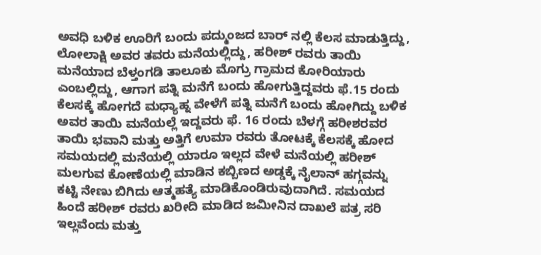ಅವಧಿ ಬಳಿಕ ಊರಿಗೆ ಬಂದು ಪದ್ಮುಂಜದ ಬಾರ್ ನಲ್ಲಿ ಕೆಲಸ ಮಾಡುತ್ತಿದ್ದು, ಲೋಲಾಕ್ಷಿ ಅವರ ತವರು ಮನೆಯಲ್ಲಿದ್ದು, ಹರೀಶ್‌ ರವರು ತಾಯಿ ಮನೆಯಾದ ಬೆಳ್ತಂಗಡಿ ತಾಲೂಕು ಮೊಗ್ರು ಗ್ರಾಮದ ಕೋರಿಯಾರು ಎಂಬಲ್ಲಿದ್ದು, ಆಗಾಗ ಪತ್ನಿ ಮನೆಗೆ ಬಂದು ಹೋಗುತ್ತಿದ್ದವರು ಫೆ.15 ರಂದು ಕೆಲಸಕ್ಕೆ ಹೋಗದೆ ಮಧ್ಯಾಹ್ನ ವೇಳೆಗೆ ಪತ್ನಿ ಮನೆಗೆ ಬಂದು ಹೋಗಿದ್ದು ಬಳಿಕ ಅವರ ತಾಯಿ ಮನೆಯಲ್ಲೆ ಇದ್ದವರು ಫೆ. 16 ರಂದು ಬೆಳಗ್ಗೆ ಹರೀಶರವರ ತಾಯಿ ಭವಾನಿ ಮತ್ತು ಅತ್ತಿಗೆ ಉಮಾ ರವರು ತೋಟಕ್ಕೆ ಕೆಲಸಕ್ಕೆ ಹೋದ ಸಮಯದಲ್ಲಿ ಮನೆಯಲ್ಲಿ ಯಾರೂ ಇಲ್ಲದ ವೇಳೆ ಮನೆಯಲ್ಲಿ ಹರೀಶ್ ಮಲಗುವ ಕೋಣೆಯಲ್ಲಿ ಮಾಡಿನ ಕಬ್ಬಿಣದ ಅಡ್ಡಕ್ಕೆ ನೈಲಾನ್ ಹಗ್ಗವನ್ನು ಕಟ್ಟಿ ನೇಣು ಬಿಗಿದು ಆತ್ಮಹತ್ಯೆ ಮಾಡಿಕೊಂಡಿರುವುದಾಗಿದೆ. ಸಮಯದ ಹಿಂದೆ ಹರೀಶ್‌ ರವರು ಖರೀದಿ ಮಾಡಿದ ಜಮೀನಿನ ದಾಖಲೆ ಪತ್ರ ಸರಿ ಇಲ್ಲವೆಂದು ಮತ್ತು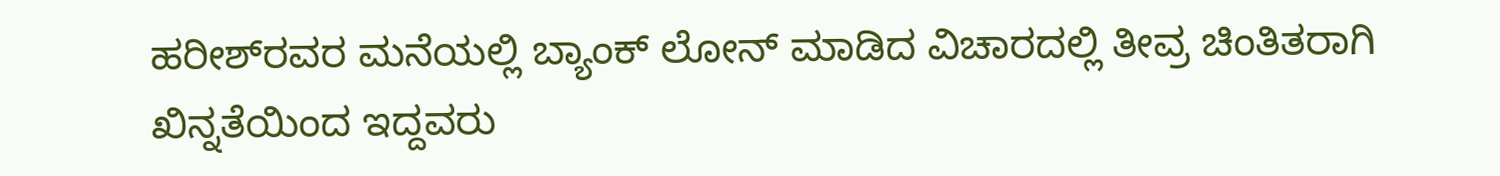ಹರೀಶ್‌ರವರ ಮನೆಯಲ್ಲಿ ಬ್ಯಾಂಕ್ ಲೋನ್ ಮಾಡಿದ ವಿಚಾರದಲ್ಲಿ ತೀವ್ರ ಚಿಂತಿತರಾಗಿ ಖಿನ್ನತೆಯಿಂದ ಇದ್ದವರು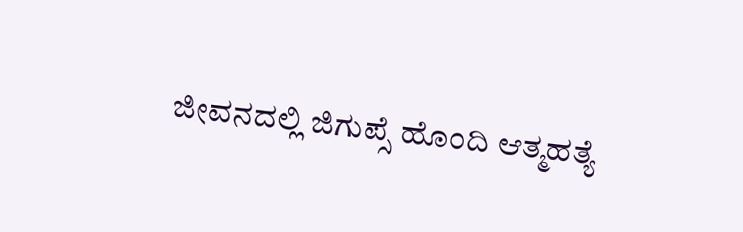ಜೀವನದಲ್ಲಿ ಜಿಗುಪ್ಸೆ ಹೊಂದಿ ಆತ್ಮಹತ್ಯೆ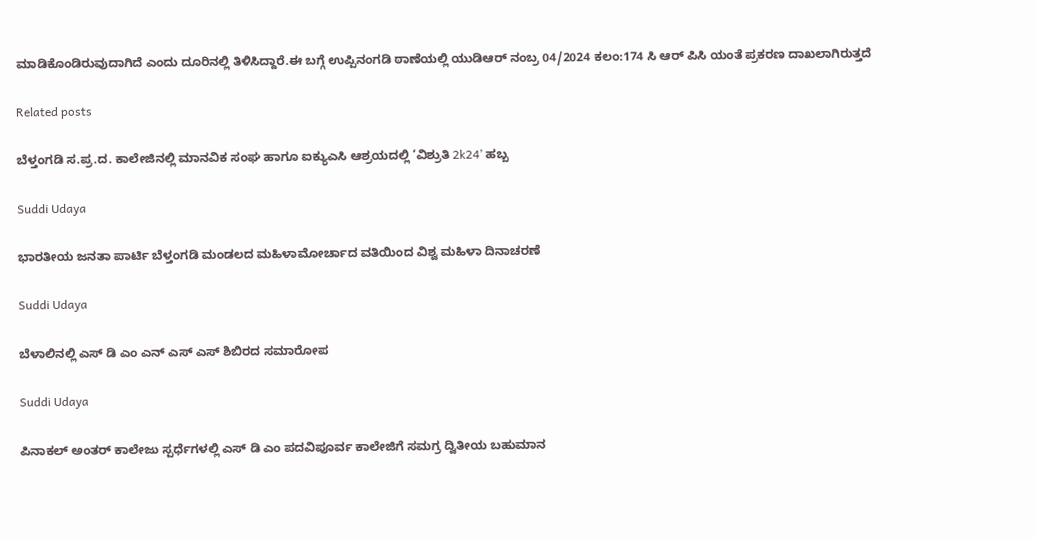ಮಾಡಿಕೊಂಡಿರುವುದಾಗಿದೆ ಎಂದು ದೂರಿನಲ್ಲಿ ತಿಳಿಸಿದ್ದಾರೆ.ಈ ಬಗ್ಗೆ ಉಪ್ಪಿನಂಗಡಿ ಠಾಣೆಯಲ್ಲಿ ಯುಡಿಆರ್ ನಂಬ್ರ 04/2024 ಕಲಂ:174 ಸಿ ಆರ್‌ ಪಿಸಿ ಯಂತೆ ಪ್ರಕರಣ ದಾಖಲಾಗಿರುತ್ತದೆ

Related posts

ಬೆಳ್ತಂಗಡಿ ಸ.ಪ್ರ.ದ. ಕಾಲೇಜಿನಲ್ಲಿ ಮಾನವಿಕ ಸಂಘ ಹಾಗೂ ಐಕ್ಯುಎಸಿ ಆಶ್ರಯದಲ್ಲಿ ‘ವಿಶ್ರುತಿ 2k24’ ಹಬ್ಬ

Suddi Udaya

ಭಾರತೀಯ ಜನತಾ ಪಾರ್ಟಿ ಬೆಳ್ತಂಗಡಿ ಮಂಡಲದ ಮಹಿಳಾಮೋರ್ಚಾದ ವತಿಯಿಂದ ವಿಶ್ವ ಮಹಿಳಾ ದಿನಾಚರಣೆ

Suddi Udaya

ಬೆಳಾಲಿನಲ್ಲಿ ಎಸ್ ಡಿ ಎಂ ಎನ್ ಎಸ್ ಎಸ್ ಶಿಬಿರದ ಸಮಾರೋಪ

Suddi Udaya

ಪಿನಾಕಲ್ ಅಂತರ್ ಕಾಲೇಜು ಸ್ಪರ್ಧೆಗಳಲ್ಲಿ ಎಸ್ ಡಿ ಎಂ ಪದವಿಪೂರ್ವ ಕಾಲೇಜಿಗೆ ಸಮಗ್ರ ದ್ವಿತೀಯ ಬಹುಮಾನ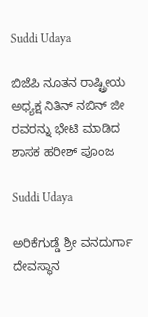Suddi Udaya

ಬಿಜೆಪಿ ನೂತನ ರಾಷ್ಟ್ರೀಯ ಅಧ್ಯಕ್ಷ ನಿತಿನ್ ನಬಿನ್ ಜೀ ರವರನ್ನು ಭೇಟಿ ಮಾಡಿದ ಶಾಸಕ ಹರೀಶ್ ಪೂಂಜ

Suddi Udaya

ಅರಿಕೆಗುಡ್ಡೆ ಶ್ರೀ ವನದುರ್ಗಾ ದೇವಸ್ಥಾನ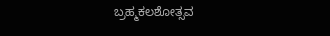ಬ್ರಹ್ಮಕಲಶೋತ್ಸವ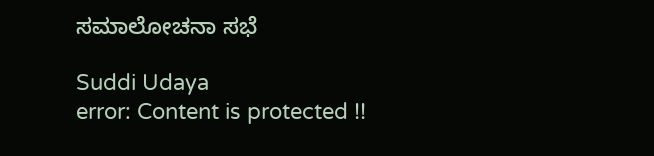ಸಮಾಲೋಚನಾ ಸಭೆ

Suddi Udaya
error: Content is protected !!